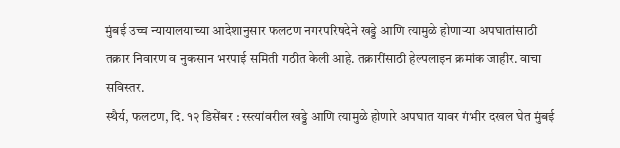मुंबई उच्च न्यायालयाच्या आदेशानुसार फलटण नगरपरिषदेने खड्डे आणि त्यामुळे होणाऱ्या अपघातांसाठी तक्रार निवारण व नुकसान भरपाई समिती गठीत केली आहे. तक्रारींसाठी हेल्पलाइन क्रमांक जाहीर. वाचा सविस्तर.
स्थैर्य, फलटण, दि. १२ डिसेंबर : रस्त्यांवरील खड्डे आणि त्यामुळे होणारे अपघात यावर गंभीर दखल घेत मुंबई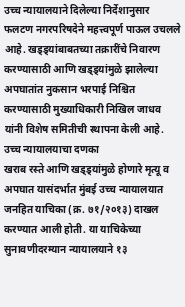उच्च न्यायालयाने दिलेल्या निर्देशानुसार फलटण नगरपरिषदेने महत्त्वपूर्ण पाऊल उचलले आहे. खड्ड्यांबाबतच्या तक्रारींचे निवारण करण्यासाठी आणि खड्ड्यांमुळे झालेल्या अपघातांत नुकसान भरपाई निश्चित करण्यासाठी मुख्याधिकारी निखिल जाधव यांनी विशेष समितीची स्थापना केली आहे.
उच्च न्यायालयाचा दणका
खराब रस्ते आणि खड्ड्यांमुळे होणारे मृत्यू व अपघात यासंदर्भात मुंबई उच्च न्यायालयात जनहित याचिका (क्र. ७१/२०१३) दाखल करण्यात आली होती. या याचिकेच्या सुनावणीदरम्यान न्यायालयाने १३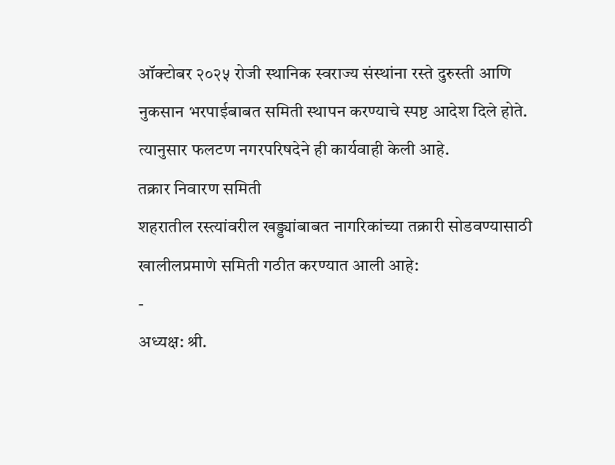ऑक्टोबर २०२५ रोजी स्थानिक स्वराज्य संस्थांना रस्ते दुरुस्ती आणि नुकसान भरपाईबाबत समिती स्थापन करण्याचे स्पष्ट आदेश दिले होते. त्यानुसार फलटण नगरपरिषदेने ही कार्यवाही केली आहे.
तक्रार निवारण समिती
शहरातील रस्त्यांवरील खड्ड्यांबाबत नागरिकांच्या तक्रारी सोडवण्यासाठी खालीलप्रमाणे समिती गठीत करण्यात आली आहे:
-
अध्यक्ष: श्री.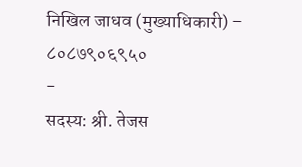निखिल जाधव (मुख्याधिकारी) – ८०८७९०६९५०
-
सदस्य: श्री. तेजस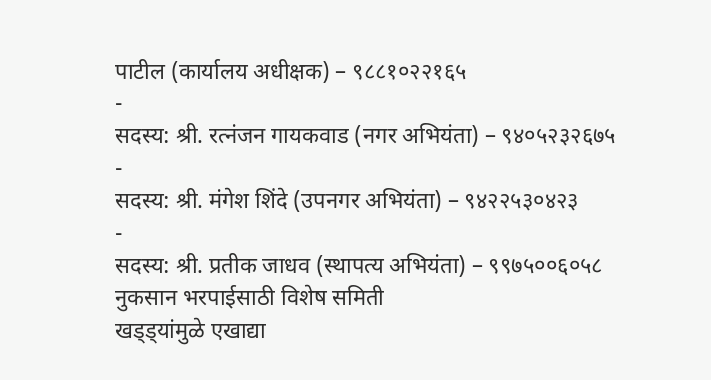पाटील (कार्यालय अधीक्षक) – ९८८१०२२१६५
-
सदस्य: श्री. रत्नंजन गायकवाड (नगर अभियंता) – ९४०५२३२६७५
-
सदस्य: श्री. मंगेश शिंदे (उपनगर अभियंता) – ९४२२५३०४२३
-
सदस्य: श्री. प्रतीक जाधव (स्थापत्य अभियंता) – ९९७५००६०५८
नुकसान भरपाईसाठी विशेष समिती
खड्ड्यांमुळे एखाद्या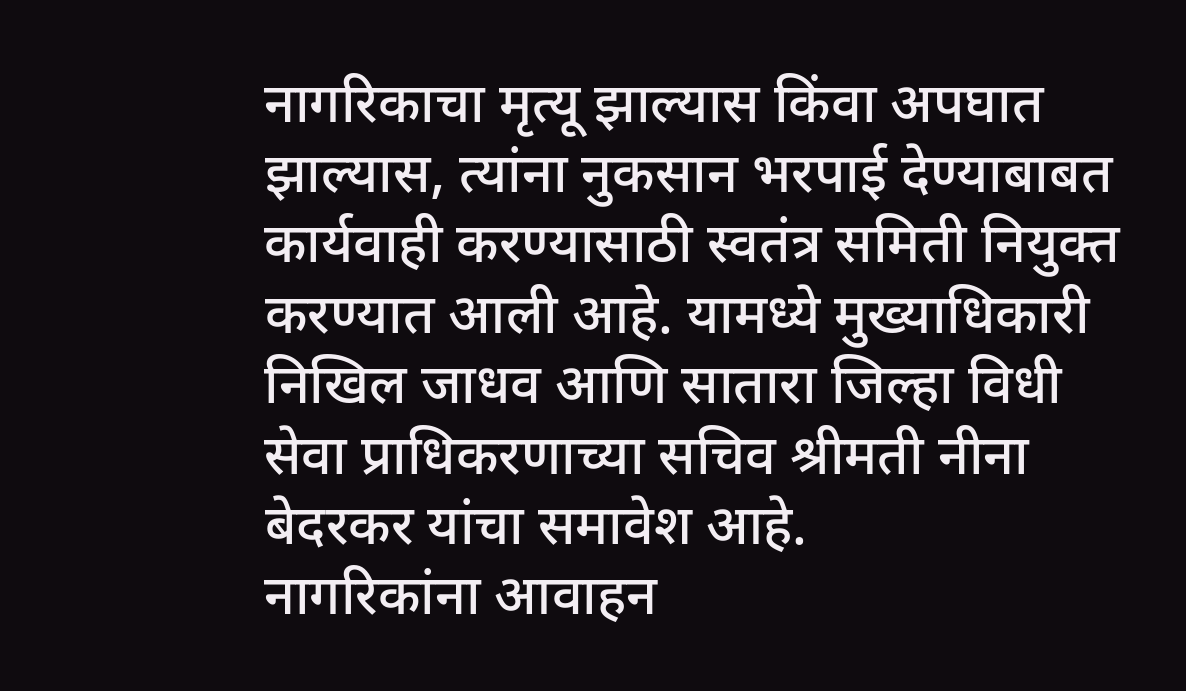नागरिकाचा मृत्यू झाल्यास किंवा अपघात झाल्यास, त्यांना नुकसान भरपाई देण्याबाबत कार्यवाही करण्यासाठी स्वतंत्र समिती नियुक्त करण्यात आली आहे. यामध्ये मुख्याधिकारी निखिल जाधव आणि सातारा जिल्हा विधी सेवा प्राधिकरणाच्या सचिव श्रीमती नीना बेदरकर यांचा समावेश आहे.
नागरिकांना आवाहन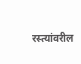रस्त्यांवरील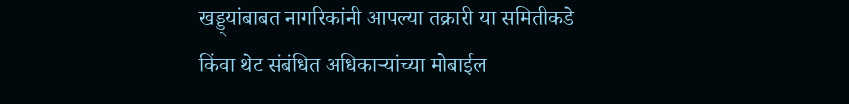खड्ड्यांबाबत नागरिकांनी आपल्या तक्रारी या समितीकडे किंवा थेट संबंधित अधिकाऱ्यांच्या मोबाईल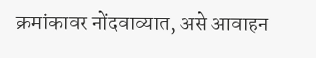क्रमांकावर नोंदवाव्यात, असे आवाहन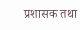प्रशासक तथा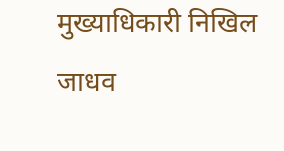मुख्याधिकारी निखिल जाधव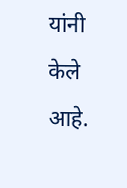यांनी केले आहे.